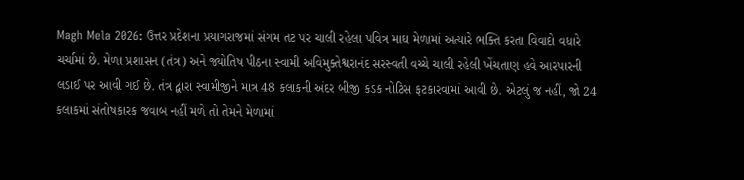Magh Mela 2026: ઉત્તર પ્રદેશના પ્રયાગરાજમાં સંગમ તટ પર ચાલી રહેલા પવિત્ર માઘ મેળામાં અત્યારે ભક્તિ કરતા વિવાદો વધારે ચર્ચામાં છે. મેળા પ્રશાસન (તંત્ર) અને જ્યોતિષ પીઠના સ્વામી અવિમુક્તેશ્વરાનંદ સરસ્વતી વચ્ચે ચાલી રહેલી ખેંચતાણ હવે આરપારની લડાઈ પર આવી ગઈ છે. તંત્ર દ્વારા સ્વામીજીને માત્ર 48 કલાકની અંદર બીજી કડક નોટિસ ફટકારવામાં આવી છે. એટલું જ નહીં, જો 24 કલાકમાં સંતોષકારક જવાબ નહીં મળે તો તેમને મેળામાં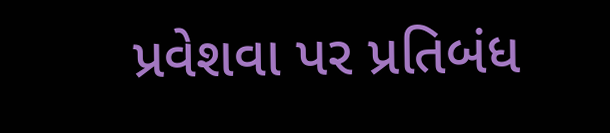પ્રવેશવા પર પ્રતિબંધ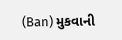(Ban) મુકવાની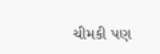ચીમકી પણ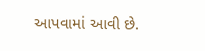આપવામાં આવી છે.